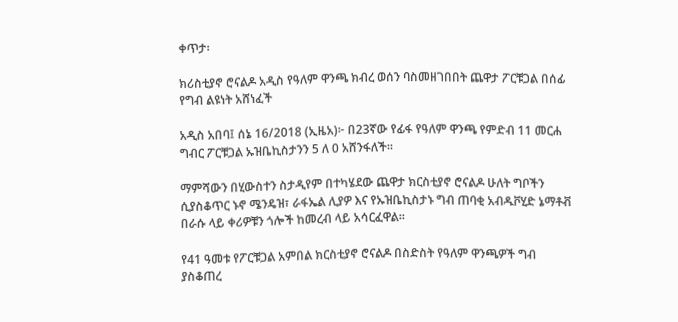ቀጥታ፡

ክሪስቲያኖ ሮናልዶ አዲስ የዓለም ዋንጫ ክብረ ወሰን ባስመዘገበበት ጨዋታ ፖርቹጋል በሰፊ የግብ ልዩነት አሸነፈች

አዲስ አበባ፤ ሰኔ 16/2018 (ኢዜአ)፦ በ23ኛው የፊፋ የዓለም ዋንጫ የምድብ 11 መርሐ ግብር ፖርቹጋል ኡዝቤኪስታንን 5 ለ 0 አሸንፋለች።

ማምሻውን በሂውስተን ስታዲየም በተካሄደው ጨዋታ ክርስቲያኖ ሮናልዶ ሁለት ግቦችን ሲያስቆጥር ኑኖ ሜንዴዝ፣ ራፋኤል ሊያዎ እና የኡዝቤኪስታኑ ግብ ጠባቂ አብዱቮሂድ ኔማቶቭ በራሱ ላይ ቀሪዎቹን ጎሎች ከመረብ ላይ አሳርፈዋል።

የ41 ዓመቱ የፖርቹጋል አምበል ክርስቲያኖ ሮናልዶ በስድስት የዓለም ዋንጫዎች ግብ ያስቆጠረ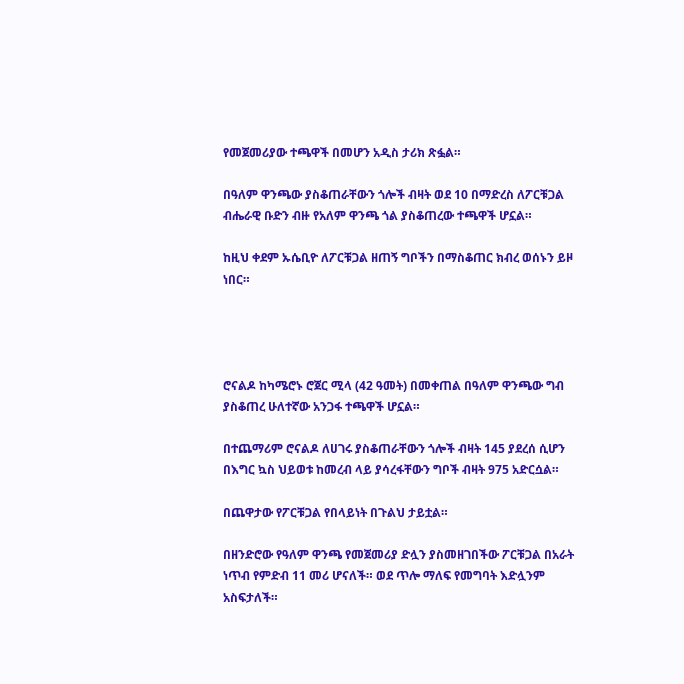የመጀመሪያው ተጫዋች በመሆን አዲስ ታሪክ ጽፏል።

በዓለም ዋንጫው ያስቆጠራቸውን ጎሎች ብዛት ወደ 10 በማድረስ ለፖርቹጋል ብሔራዊ ቡድን ብዙ የአለም ዋንጫ ጎል ያስቆጠረው ተጫዋች ሆኗል።

ከዚህ ቀደም ኡሴቢዮ ለፖርቹጋል ዘጠኝ ግቦችን በማስቆጠር ክብረ ወሰኑን ይዞ ነበር።




ሮናልዶ ከካሜሮኑ ሮጀር ሚላ (42 ዓመት) በመቀጠል በዓለም ዋንጫው ግብ ያስቆጠረ ሁለተኛው አንጋፋ ተጫዋች ሆኗል።

በተጨማሪም ሮናልዶ ለሀገሩ ያስቆጠራቸውን ጎሎች ብዛት 145 ያደረሰ ሲሆን በእግር ኳስ ህይወቱ ከመረብ ላይ ያሳረፋቸውን ግቦች ብዛት 975 አድርሷል።

በጨዋታው የፖርቹጋል የበላይነት በጉልህ ታይቷል።

በዘንድሮው የዓለም ዋንጫ የመጀመሪያ ድሏን ያስመዘገበችው ፖርቹጋል በአራት ነጥብ የምድብ 11 መሪ ሆናለች። ወደ ጥሎ ማለፍ የመግባት እድሏንም አስፍታለች።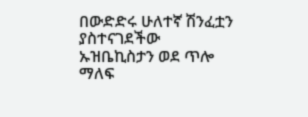በውድድሩ ሁለተኛ ሽንፈቷን ያስተናገደችው ኡዝቤኪስታን ወደ ጥሎ ማለፍ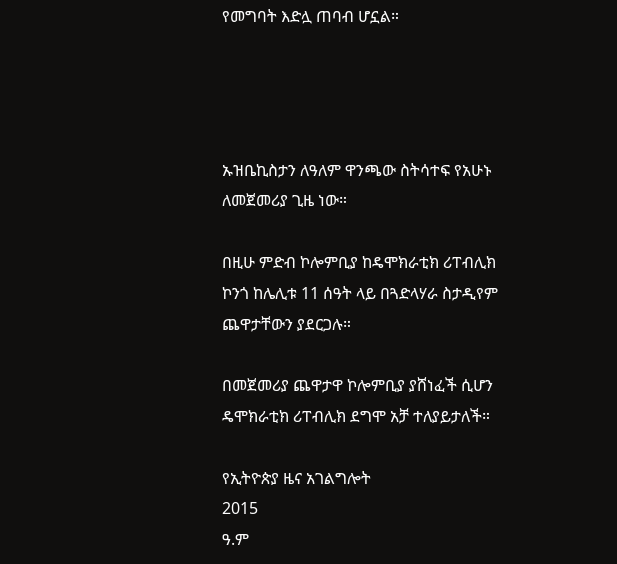የመግባት እድሏ ጠባብ ሆኗል።




ኡዝቤኪስታን ለዓለም ዋንጫው ስትሳተፍ የአሁኑ ለመጀመሪያ ጊዜ ነው።

በዚሁ ምድብ ኮሎምቢያ ከዴሞክራቲክ ሪፐብሊክ ኮንጎ ከሌሊቱ 11 ሰዓት ላይ በጓድላሃራ ስታዲየም ጨዋታቸውን ያደርጋሉ።

በመጀመሪያ ጨዋታዋ ኮሎምቢያ ያሸነፈች ሲሆን ዴሞክራቲክ ሪፐብሊክ ደግሞ አቻ ተለያይታለች።

የኢትዮጵያ ዜና አገልግሎት
2015
ዓ.ም